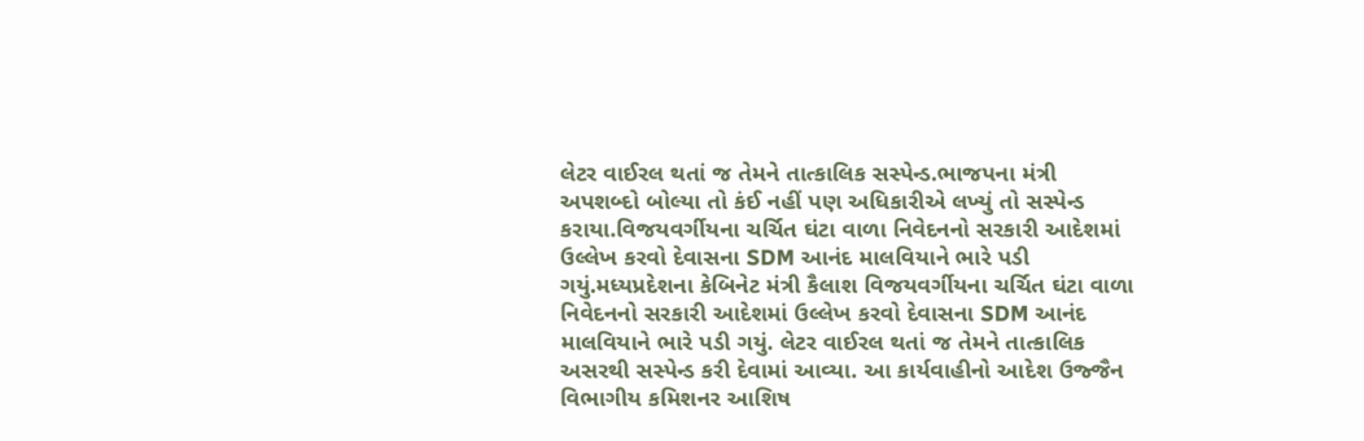લેટર વાઈરલ થતાં જ તેમને તાત્કાલિક સસ્પેન્ડ.ભાજપના મંત્રી અપશબ્દો બોલ્યા તો કંઈ નહીં પણ અધિકારીએ લખ્યું તો સસ્પેન્ડ કરાયા.વિજયવર્ગીયના ચર્ચિત ઘંટા વાળા નિવેદનનો સરકારી આદેશમાં ઉલ્લેખ કરવો દેવાસના SDM આનંદ માલવિયાને ભારે પડી ગયું.મધ્યપ્રદેશના કેબિનેટ મંત્રી કૈલાશ વિજયવર્ગીયના ચર્ચિત ઘંટા વાળા નિવેદનનો સરકારી આદેશમાં ઉલ્લેખ કરવો દેવાસના SDM આનંદ માલવિયાને ભારે પડી ગયું. લેટર વાઈરલ થતાં જ તેમને તાત્કાલિક અસરથી સસ્પેન્ડ કરી દેવામાં આવ્યા. આ કાર્યવાહીનો આદેશ ઉજ્જૈન વિભાગીય કમિશનર આશિષ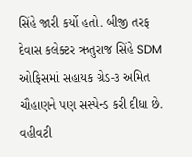સિંહે જારી કર્યો હતો. બીજી તરફ દેવાસ કલેક્ટર ઋતુરાજ સિંહે SDM ઓફિસમાં સહાયક ગ્રેડ-૩ અમિત ચૌહાણને પણ સસ્પેન્ડ કરી દીધા છે. વહીવટી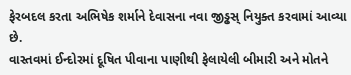ફેરબદલ કરતા અભિષેક શર્માને દેવાસના નવા જીડ્ઢસ્ નિયુક્ત કરવામાં આવ્યા છે.
વાસ્તવમાં ઈન્દોરમાં દૂષિત પીવાના પાણીથી ફેલાયેલી બીમારી અને મોતને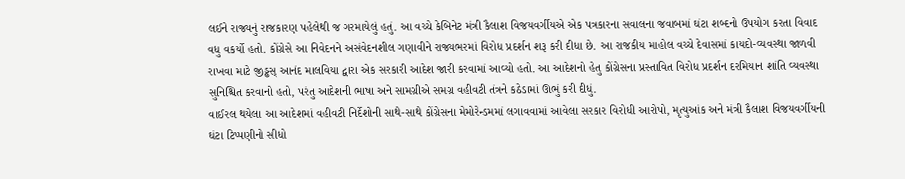લઈને રાજ્યનું રાજકારણ પહેલેથી જ ગરમાયેલું હતું. આ વચ્ચે કેબિનેટ મંત્રી કૈલાશ વિજયવર્ગીયએ એક પત્રકારના સવાલના જવાબમાં ઘંટા શબ્દનો ઉપયોગ કરતા વિવાદ વધુ વકર્યો હતો. કોંગ્રેસે આ નિવેદનને અસંવેદનશીલ ગણાવીને રાજ્યભરમાં વિરોધ પ્રદર્શન શરૂ કરી દીધા છે. આ રાજકીય માહોલ વચ્ચે દેવાસમાં કાયદો-વ્યવસ્થા જાળવી રાખવા માટે જીડ્ઢસ્ આનંદ માલવિયા દ્વારા એક સરકારી આદેશ જારી કરવામાં આવ્યો હતો. આ આદેશનો હેતુ કોંગ્રેસના પ્રસ્તાવિત વિરોધ પ્રદર્શન દરમિયાન શાંતિ વ્યવસ્થા સુનિશ્ચિત કરવાનો હતો, પરંતુ આદેશની ભાષા અને સામગ્રીએ સમગ્ર વહીવટી તંત્રને કઠેડામાં ઊભું કરી દીધું.
વાઈરલ થયેલા આ આદેશમાં વહીવટી નિર્દેશોની સાથે-સાથે કોંગ્રેસના મેમોરેન્ડમમાં લગાવવામાં આવેલા સરકાર વિરોધી આરોપો, મૃત્યુઆંક અને મંત્રી કૈલાશ વિજયવર્ગીયની ઘંટા ટિપ્પણીનો સીધો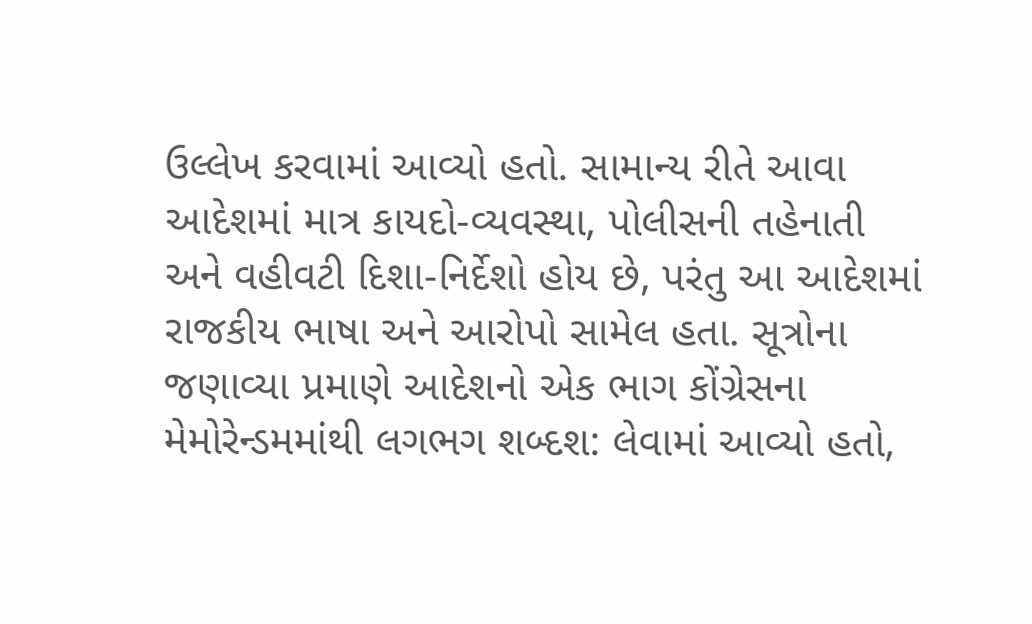ઉલ્લેખ કરવામાં આવ્યો હતો. સામાન્ય રીતે આવા આદેશમાં માત્ર કાયદો-વ્યવસ્થા, પોલીસની તહેનાતી અને વહીવટી દિશા-નિર્દેશો હોય છે, પરંતુ આ આદેશમાં રાજકીય ભાષા અને આરોપો સામેલ હતા. સૂત્રોના જણાવ્યા પ્રમાણે આદેશનો એક ભાગ કોંગ્રેસના મેમોરેન્ડમમાંથી લગભગ શબ્દશ: લેવામાં આવ્યો હતો,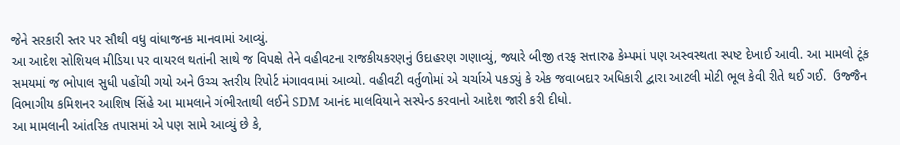જેને સરકારી સ્તર પર સૌથી વધુ વાંધાજનક માનવામાં આવ્યું.
આ આદેશ સોશિયલ મીડિયા પર વાયરલ થતાંની સાથે જ વિપક્ષે તેને વહીવટના રાજકીયકરણનું ઉદાહરણ ગણાવ્યું, જ્યારે બીજી તરફ સત્તારુઢ કેમ્પમાં પણ અસ્વસ્થતા સ્પષ્ટ દેખાઈ આવી. આ મામલો ટૂંક સમયમાં જ ભોપાલ સુધી પહોંચી ગયો અને ઉચ્ચ સ્તરીય રિપોર્ટ મંગાવવામાં આવ્યો. વહીવટી વર્તુળોમાં એ ચર્ચાએ પકડ્યું કે એક જવાબદાર અધિકારી દ્વારા આટલી મોટી ભૂલ કેવી રીતે થઈ ગઈ.  ઉજ્જૈન વિભાગીય કમિશનર આશિષ સિંહે આ મામલાને ગંભીરતાથી લઈને SDM આનંદ માલવિયાને સસ્પેન્ડ કરવાનો આદેશ જારી કરી દીધો.
આ મામલાની આંતરિક તપાસમાં એ પણ સામે આવ્યું છે કે,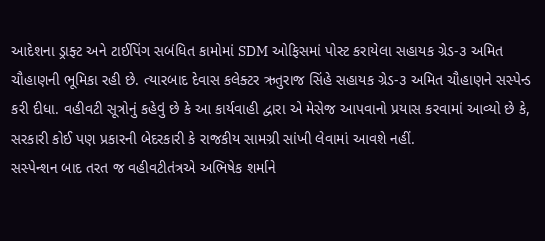આદેશના ડ્રાફ્ટ અને ટાઈપિંગ સબંધિત કામોમાં SDM ઓફિસમાં પોસ્ટ કરાયેલા સહાયક ગ્રેડ-૩ અમિત ચૌહાણની ભૂમિકા રહી છે. ત્યારબાદ દેવાસ કલેક્ટર ઋતુરાજ સિંહે સહાયક ગ્રેડ-૩ અમિત ચૌહાણને સસ્પેન્ડ કરી દીધા. વહીવટી સૂત્રોનું કહેવું છે કે આ કાર્યવાહી દ્વારા એ મેસેજ આપવાનો પ્રયાસ કરવામાં આવ્યો છે કે, સરકારી કોઈ પણ પ્રકારની બેદરકારી કે રાજકીય સામગ્રી સાંખી લેવામાં આવશે નહીં.
સસ્પેન્શન બાદ તરત જ વહીવટીતંત્રએ અભિષેક શર્માને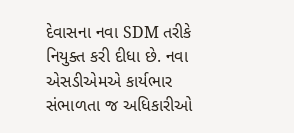દેવાસના નવા SDM તરીકે નિયુક્ત કરી દીધા છે. નવા એસડીએમએ કાર્યભાર સંભાળતા જ અધિકારીઓ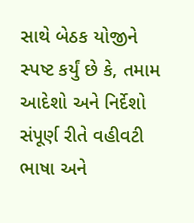સાથે બેઠક યોજીને સ્પષ્ટ કર્યું છે કે, તમામ આદેશો અને નિર્દેશો સંપૂર્ણ રીતે વહીવટી ભાષા અને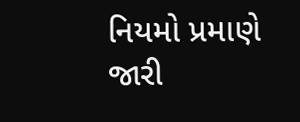નિયમો પ્રમાણે જારી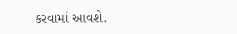કરવામાં આવશે.